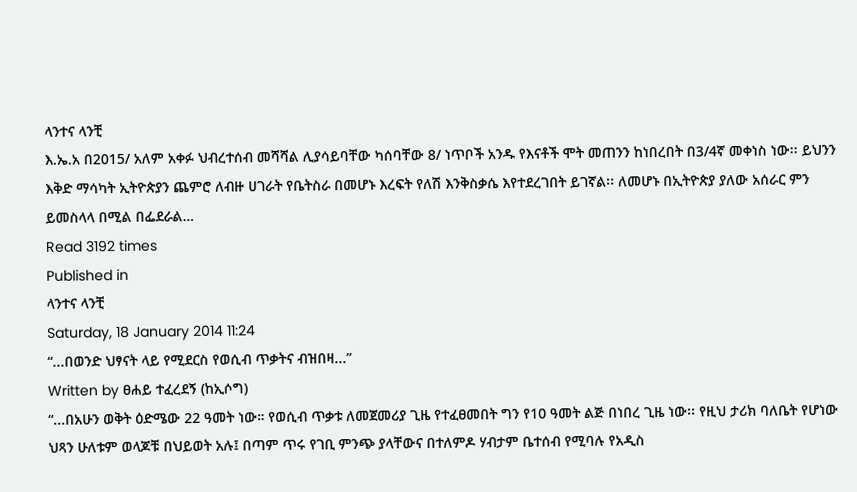ላንተና ላንቺ
እ.ኤ.አ በ2015/ አለም አቀፉ ህብረተሰብ መሻሻል ሊያሳይባቸው ካሰባቸው 8/ ነጥቦች አንዱ የእናቶች ሞት መጠንን ከነበረበት በ3/4ኛ መቀነስ ነው፡፡ ይህንን እቅድ ማሳካት ኢትዮጵያን ጨምሮ ለብዙ ሀገራት የቤትስራ በመሆኑ እረፍት የለሽ እንቅስቃሴ እየተደረገበት ይገኛል፡፡ ለመሆኑ በኢትዮጵያ ያለው አሰራር ምን ይመስላላ በሚል በፌደራል…
Read 3192 times
Published in
ላንተና ላንቺ
Saturday, 18 January 2014 11:24
“...በወንድ ህፃናት ላይ የሚደርስ የወሲብ ጥቃትና ብዝበዛ...”
Written by ፀሐይ ተፈረደኝ (ከኢሶግ)
“...በአሁን ወቅት ዕድሜው 22 ዓመት ነው። የወሲብ ጥቃቱ ለመጀመሪያ ጊዜ የተፈፀመበት ግን የ10 ዓመት ልጅ በነበረ ጊዜ ነው፡፡ የዚህ ታሪክ ባለቤት የሆነው ህጻን ሁለቱም ወላጆቹ በህይወት አሉ፤ በጣም ጥሩ የገቢ ምንጭ ያላቸውና በተለምዶ ሃብታም ቤተሰብ የሚባሉ የአዲስ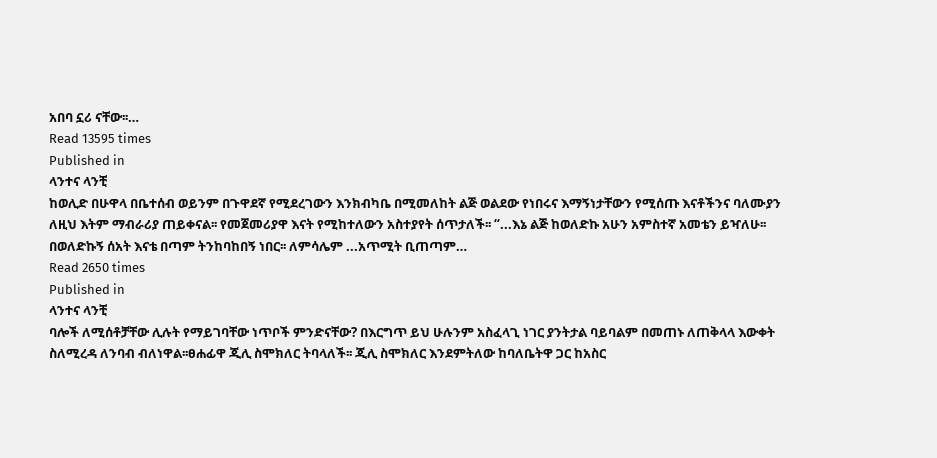አበባ ኗሪ ናቸው፡፡…
Read 13595 times
Published in
ላንተና ላንቺ
ከወሊድ በሁዋላ በቤተሰብ ወይንም በጉዋደኛ የሚደረገውን እንክብካቤ በሚመለከት ልጅ ወልደው የነበሩና እማኝነታቸውን የሚሰጡ እናቶችንና ባለሙያን ለዚህ እትም ማብራሪያ ጠይቀናል፡፡ የመጀመሪያዋ እናት የሚከተለውን አስተያየት ሰጥታለች፡፡ “...እኔ ልጅ ከወለድኩ አሁን አምስተኛ አመቴን ይዣለሁ፡፡ በወለድኩኝ ሰአት እናቴ በጣም ትንከባከበኝ ነበር፡፡ ለምሳሌም ...አጥሚት ቢጠጣም…
Read 2650 times
Published in
ላንተና ላንቺ
ባሎች ለሚሰቶቻቸው ሊሉት የማይገባቸው ነጥቦች ምንድናቸው? በእርግጥ ይህ ሁሉንም አስፈላጊ ነገር ያንትታል ባይባልም በመጠኑ ለጠቅላላ እውቀት ስለሚረዳ ለንባብ ብለነዋል፡፡ፀሐፊዋ ጂሊ ስሞክለር ትባላለች፡፡ ጂሊ ስሞክለር እንደምትለው ከባለቤትዋ ጋር ከአስር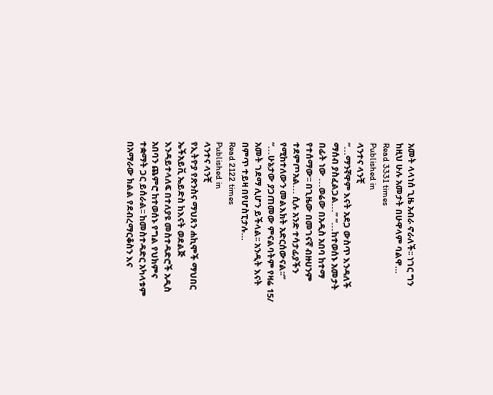አመት ላላነሰ ጊዜ አብራ ኖራለች፡፡ ነገር ግን ከዚህ ሁሉ አመታት በሁዋላም ባልዋ…
Read 3331 times
Published in
ላንተና ላንቺ
“...ማንኛዋም እናት አደጋ ውስጥ እንዳለች ማሰብ ያስፈልጋል...” “...ከተወሰኑ አመታት በፊት ነው ...ወሬው በአዲስ አበባ ከተማ የተሰማው፡፡ በጊዜው በመገናኛ ብዙሀንም ተደምጦአል... ሲሉ አንድ ተሳታፊያችን የሚከተለውን መልእክት አድርሰውናል፡፡” “...ሁኔታው ያጋጠመው ምናልባትም የዛሬ 15/ አመት ገደማ ሊሆን ይችላል፡፡ አንዲት እናት በምጥ ተይዛ በየሆስፒታሉ…
Read 2122 times
Published in
ላንተና ላንቺ
የኢትዮያ የጽንስና ማህጸን ሐኪሞች ማህበር ኤችአይቪ ኤይድስ ከእናት ወደልጅ እንዳይተላለፍ በተለያዩ መስተዳድሮች አዲስ አበባን ጨምሮ ከተወሰኑ የግል የህክምና ተቋማት ጋር ይሰራል፡፡ ከመስተዳድር አካላቱም በአማራው ክልል የደብረማርቆስን እና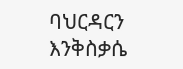ባህርዳርን እንቅስቃሴ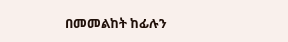በመመልከት ከፊሉን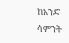ከአንድ ሳምንት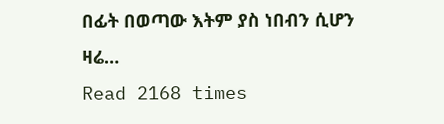በፊት በወጣው እትም ያስ ነበብን ሲሆን ዛሬ…
Read 2168 times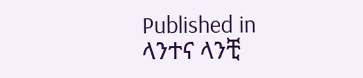Published in
ላንተና ላንቺ